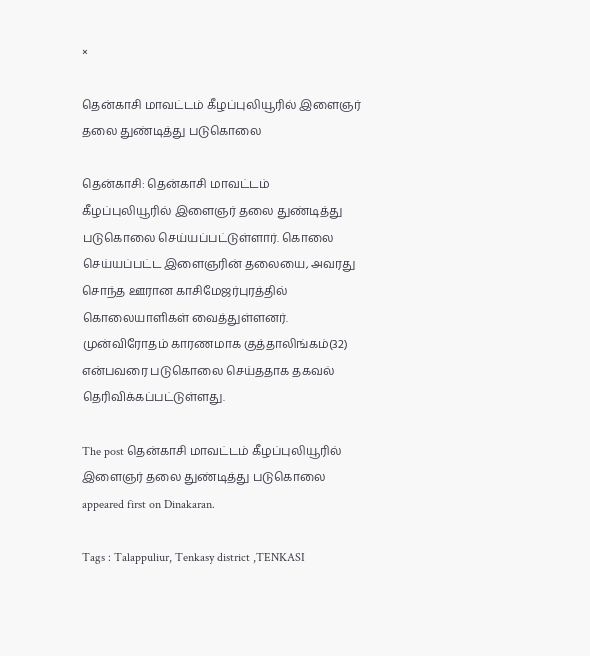×

தென்காசி மாவட்டம் கீழப்புலியூரில் இளைஞர் தலை துண்டித்து படுகொலை

தென்காசி: தென்காசி மாவட்டம் கீழப்புலியூரில் இளைஞர் தலை துண்டித்து படுகொலை செய்யப்பட்டுள்ளார். கொலை செய்யப்பட்ட இளைஞரின் தலையை, அவரது சொந்த ஊரான காசிமேஜர்புரத்தில் கொலையாளிகள் வைத்துள்ளனர். முன்விரோதம் காரணமாக குத்தாலிங்கம்(32) என்பவரை படுகொலை செய்ததாக தகவல் தெரிவிக்கப்பட்டுள்ளது.

The post தென்காசி மாவட்டம் கீழப்புலியூரில் இளைஞர் தலை துண்டித்து படுகொலை appeared first on Dinakaran.

Tags : Talappuliur, Tenkasy district ,TENKASI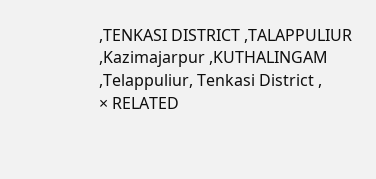,TENKASI DISTRICT ,TALAPPULIUR ,Kazimajarpur ,KUTHALINGAM ,Telappuliur, Tenkasi District ,
× RELATED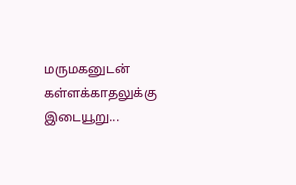மருமகனுடன் கள்ளக்காதலுக்கு இடையூறு...